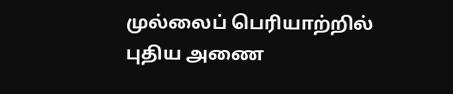முல்லைப் பெரியாற்றில் புதிய அணை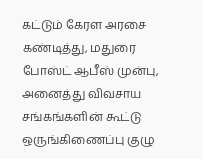கட்டும் கேரள அரசை கண்டித்து, மதுரை போஸ்ட் ஆபீஸ் முன்பு, அனைத்து விவசாய சங்கங்களின் கூட்டு ஒருங்கிணைப்பு குழு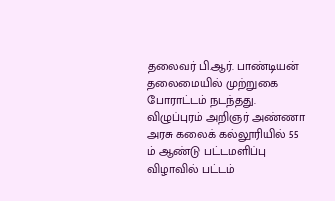தலைவர் பி.ஆர். பாண்டியன் தலைமையில் முற்றுகை போராட்டம் நடந்தது.
விழுப்புரம் அறிஞர் அண்ணா அரசு கலைக் கல்லூரியில் 55 ம் ஆண்டு பட்டமளிப்பு விழாவில் பட்டம்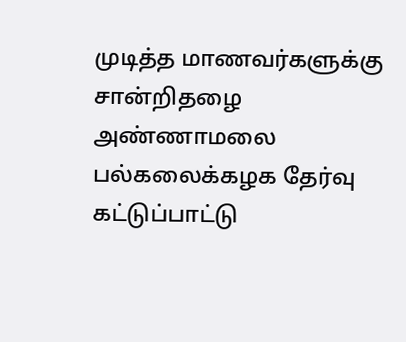முடித்த மாணவர்களுக்கு சான்றிதழை அண்ணாமலை பல்கலைக்கழக தேர்வு கட்டுப்பாட்டு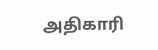அதிகாரி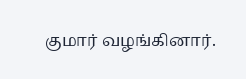குமார் வழங்கினார்.